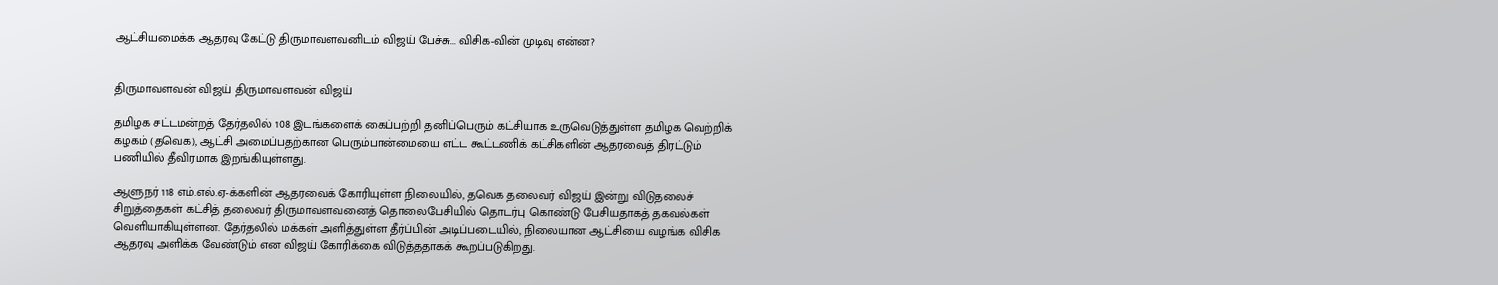ஆட்சியமைக்க ஆதரவு கேட்டு திருமாவளவனிடம் விஜய் பேச்சு... விசிக-வின் முடிவு என்ன?


திருமாவளவன் விஜய் திருமாவளவன் விஜய்

தமிழக சட்டமன்றத் தேர்தலில் 108 இடங்களைக் கைப்பற்றி தனிப்பெரும் கட்சியாக உருவெடுத்துள்ள தமிழக வெற்றிக் கழகம் (தவெக), ஆட்சி அமைப்பதற்கான பெரும்பான்மையை எட்ட கூட்டணிக் கட்சிகளின் ஆதரவைத் திரட்டும் பணியில் தீவிரமாக இறங்கியுள்ளது.

ஆளுநர் 118 எம்.எல்.ஏ-க்களின் ஆதரவைக் கோரியுள்ள நிலையில், தவெக தலைவர் விஜய் இன்று விடுதலைச் சிறுத்தைகள் கட்சித் தலைவர் திருமாவளவனைத் தொலைபேசியில் தொடர்பு கொண்டு பேசியதாகத் தகவல்கள் வெளியாகியுள்ளன. தேர்தலில் மக்கள் அளித்துள்ள தீர்ப்பின் அடிப்படையில், நிலையான ஆட்சியை வழங்க விசிக ஆதரவு அளிக்க வேண்டும் என விஜய் கோரிக்கை விடுத்ததாகக் கூறப்படுகிறது.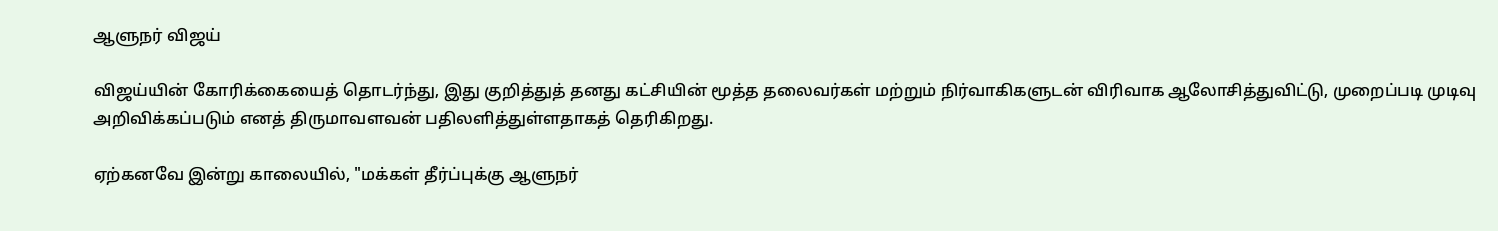ஆளுநர் விஜய்

விஜய்யின் கோரிக்கையைத் தொடர்ந்து, இது குறித்துத் தனது கட்சியின் மூத்த தலைவர்கள் மற்றும் நிர்வாகிகளுடன் விரிவாக ஆலோசித்துவிட்டு, முறைப்படி முடிவு அறிவிக்கப்படும் எனத் திருமாவளவன் பதிலளித்துள்ளதாகத் தெரிகிறது.

ஏற்கனவே இன்று காலையில், "மக்கள் தீர்ப்புக்கு ஆளுநர்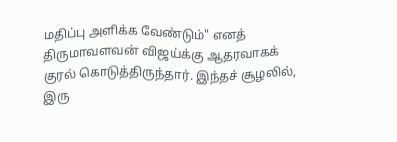மதிப்பு அளிக்க வேண்டும்" எனத் திருமாவளவன் விஜய்க்கு ஆதரவாகக் குரல் கொடுத்திருந்தார். இந்தச் சூழலில், இரு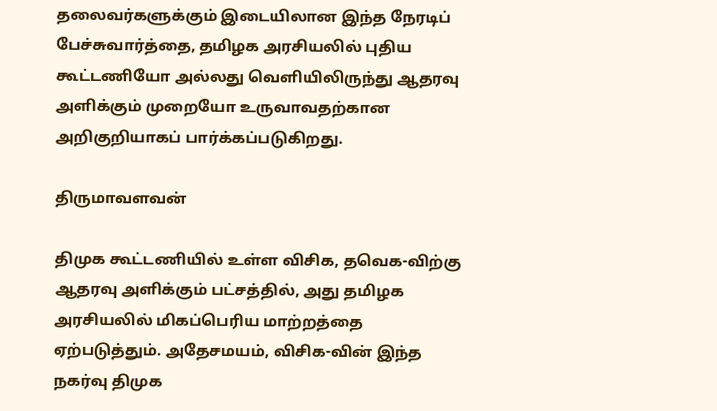தலைவர்களுக்கும் இடையிலான இந்த நேரடிப் பேச்சுவார்த்தை, தமிழக அரசியலில் புதிய கூட்டணியோ அல்லது வெளியிலிருந்து ஆதரவு அளிக்கும் முறையோ உருவாவதற்கான அறிகுறியாகப் பார்க்கப்படுகிறது.

திருமாவளவன்

திமுக கூட்டணியில் உள்ள விசிக, தவெக-விற்கு ஆதரவு அளிக்கும் பட்சத்தில், அது தமிழக அரசியலில் மிகப்பெரிய மாற்றத்தை ஏற்படுத்தும். அதேசமயம், விசிக-வின் இந்த நகர்வு திமுக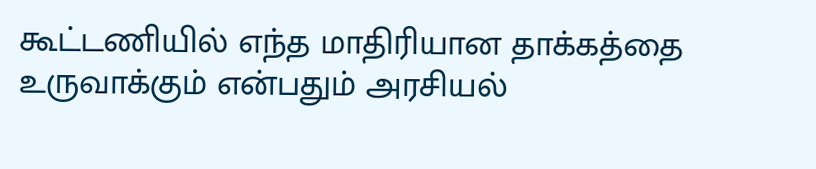கூட்டணியில் எந்த மாதிரியான தாக்கத்தை உருவாக்கும் என்பதும் அரசியல்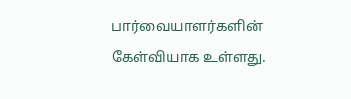பார்வையாளர்களின் கேள்வியாக உள்ளது.